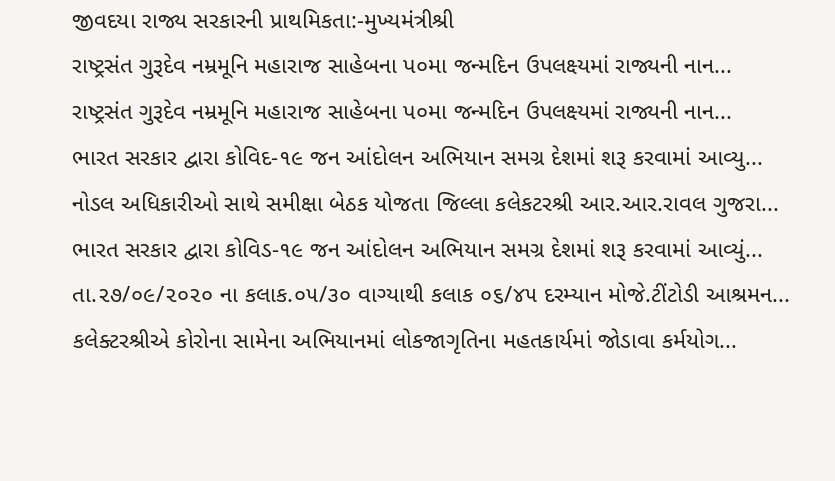જીવદયા રાજ્ય સરકારની પ્રાથમિકતા:-મુખ્યમંત્રીશ્રી
રાષ્ટ્રસંત ગુરૂદેવ નમ્રમૂનિ મહારાજ સાહેબના પ૦મા જન્મદિન ઉપલક્ષ્યમાં રાજ્યની નાન...
રાષ્ટ્રસંત ગુરૂદેવ નમ્રમૂનિ મહારાજ સાહેબના પ૦મા જન્મદિન ઉપલક્ષ્યમાં રાજ્યની નાન...
ભારત સરકાર દ્વારા કોવિદ-૧૯ જન આંદોલન અભિયાન સમગ્ર દેશમાં શરૂ કરવામાં આવ્યુ...
નોડલ અધિકારીઓ સાથે સમીક્ષા બેઠક યોજતા જિલ્લા કલેકટરશ્રી આર.આર.રાવલ ગુજરા...
ભારત સરકાર દ્વારા કોવિડ-૧૯ જન આંદોલન અભિયાન સમગ્ર દેશમાં શરૂ કરવામાં આવ્યું...
તા.૨૭/૦૯/૨૦૨૦ ના કલાક.૦૫/૩૦ વાગ્યાથી કલાક ૦૬/૪૫ દરમ્યાન મોજે.ટીંટોડી આશ્રમન...
કલેક્ટરશ્રીએ કોરોના સામેના અભિયાનમાં લોકજાગૃતિના મહતકાર્યમાં જોડાવા કર્મયોગ...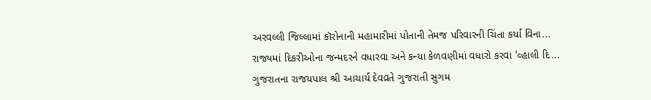અરવલ્લી જિલ્લામાં કૉરોનાની મહામારીમાં પોતાની તેમજ પરિવારની ચિંતા કર્યા વિના...
રાજ્યમાં દિકરીઓના જન્મદરને વધારવા અને કન્યા કેળવણીમાં વધારો કરવા 'વ્હાલી દિ...
ગુજરાતના રાજયપાલ શ્રી આચાર્ય દેવવ્રતે ગુજરાતી સુગમ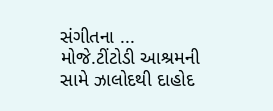સંગીતના ...
મોજે.ટીંટોડી આશ્રમની સામે ઝાલોદથી દાહોદ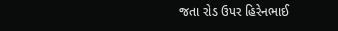જતા રોડ ઉપર હિરેનભાઈ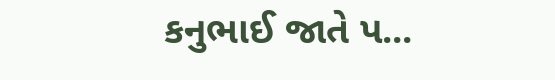કનુભાઈ જાતે પ...